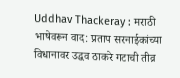Uddhav Thackeray : मराठी भाषेवरून वाद: प्रताप सरनाईकांच्या विधानावर उद्धव ठाकरे गटाची तीव्र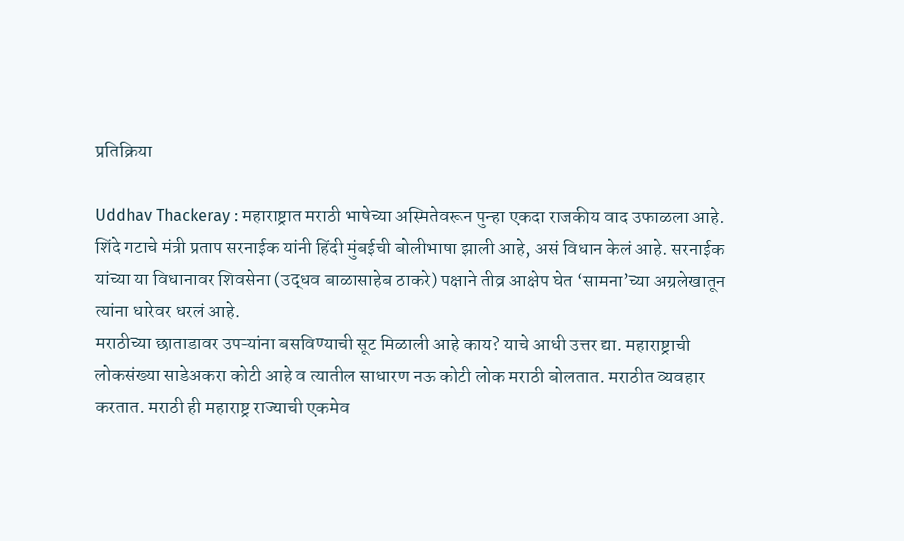प्रतिक्रिया

Uddhav Thackeray : महाराष्ट्रात मराठी भाषेच्या अस्मितेवरून पुन्हा एकदा राजकीय वाद उफाळला आहे. शिंदे गटाचे मंत्री प्रताप सरनाईक यांनी हिंदी मुंबईची बोलीभाषा झाली आहे, असं विधान केलं आहे. सरनाईक यांच्या या विधानावर शिवसेना (उद्धव बाळासाहेब ठाकरे) पक्षाने तीव्र आक्षेप घेत ‘सामना’च्या अग्रलेखातून त्यांना धारेवर धरलं आहे.
मराठीच्या छाताडावर उपऱ्यांना बसविण्याची सूट मिळाली आहे काय? याचे आधी उत्तर द्या. महाराष्ट्राची लोकसंख्या साडेअकरा कोटी आहे व त्यातील साधारण नऊ कोटी लोक मराठी बोलतात. मराठीत व्यवहार करतात. मराठी ही महाराष्ट्र राज्याची एकमेव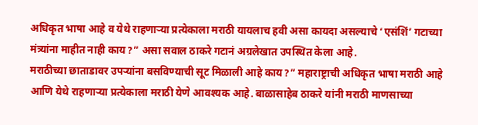अधिकृत भाषा आहे व येथे राहणाऱ्या प्रत्येकाला मराठी यायलाच हवी असा कायदा असल्याचे ‘एसंशिं’ गटाच्या मंत्र्यांना माहीत नाही काय?” असा सवाल ठाकरे गटानं अग्रलेखात उपस्थित केला आहे.
मराठीच्या छाताडावर उपऱ्यांना बसविण्याची सूट मिळाली आहे काय?” महाराष्ट्राची अधिकृत भाषा मराठी आहे आणि येथे राहणाऱ्या प्रत्येकाला मराठी येणे आवश्यक आहे. बाळासाहेब ठाकरे यांनी मराठी माणसाच्या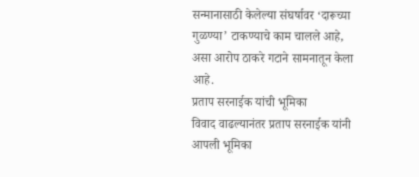सन्मानासाठी केलेल्या संघर्षावर ‘दारूच्या गुळण्या’ टाकण्याचे काम चालले आहे, असा आरोप ठाकरे गटाने सामनातून केला आहे.
प्रताप सरनाईक यांची भूमिका
विवाद वाढल्यानंतर प्रताप सरनाईक यांनी आपली भूमिका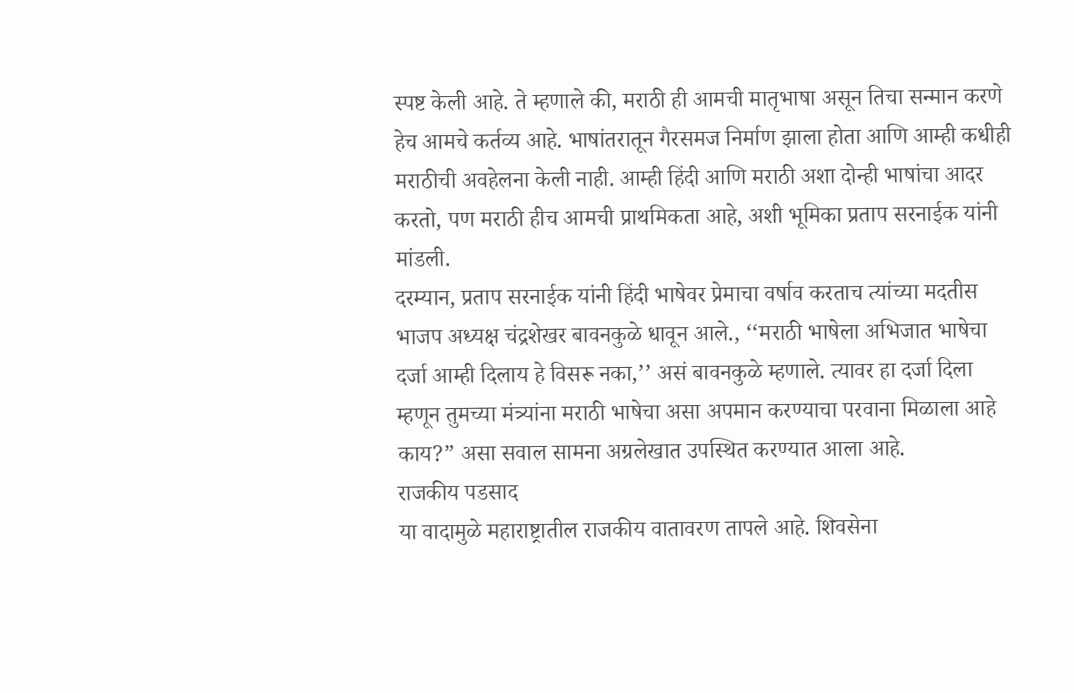स्पष्ट केली आहे. ते म्हणाले की, मराठी ही आमची मातृभाषा असून तिचा सन्मान करणे हेच आमचे कर्तव्य आहे. भाषांतरातून गैरसमज निर्माण झाला होता आणि आम्ही कधीही मराठीची अवहेलना केली नाही. आम्ही हिंदी आणि मराठी अशा दोन्ही भाषांचा आदर करतो, पण मराठी हीच आमची प्राथमिकता आहे, अशी भूमिका प्रताप सरनाईक यांनी मांडली.
दरम्यान, प्रताप सरनाईक यांनी हिंदी भाषेवर प्रेमाचा वर्षाव करताच त्यांच्या मदतीस भाजप अध्यक्ष चंद्रशेखर बावनकुळे धावून आले., ‘‘मराठी भाषेला अभिजात भाषेचा दर्जा आम्ही दिलाय हे विसरू नका,’’ असं बावनकुळे म्हणाले. त्यावर हा दर्जा दिला म्हणून तुमच्या मंत्र्यांना मराठी भाषेचा असा अपमान करण्याचा परवाना मिळाला आहे काय?” असा सवाल सामना अग्रलेखात उपस्थित करण्यात आला आहे.
राजकीय पडसाद
या वादामुळे महाराष्ट्रातील राजकीय वातावरण तापले आहे. शिवसेना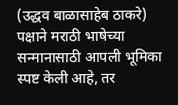(उद्धव बाळासाहेब ठाकरे) पक्षाने मराठी भाषेच्या सन्मानासाठी आपली भूमिका स्पष्ट केली आहे, तर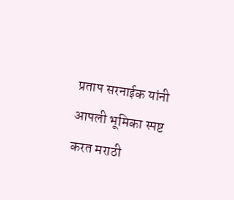प्रताप सरनाईक यांनी आपली भूमिका स्पष्ट करत मराठी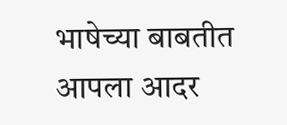भाषेच्या बाबतीत आपला आदर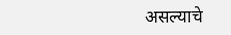असल्याचे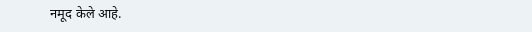नमूद केले आहे.